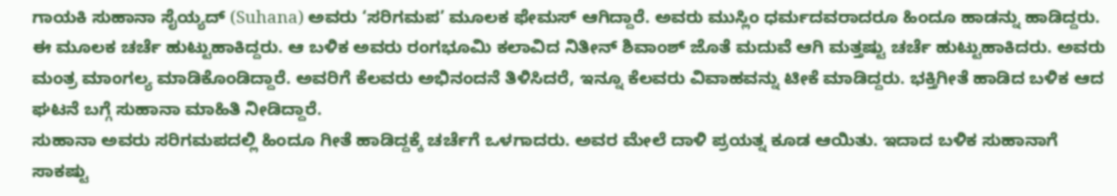ಗಾಯಕಿ ಸುಹಾನಾ ಸೈಯ್ಯದ್ (Suhana) ಅವರು ‘ಸರಿಗಮಪ’ ಮೂಲಕ ಫೇಮಸ್ ಆಗಿದ್ದಾರೆ. ಅವರು ಮುಸ್ಲಿಂ ಧರ್ಮದವರಾದರೂ ಹಿಂದೂ ಹಾಡನ್ನು ಹಾಡಿದ್ದರು. ಈ ಮೂಲಕ ಚರ್ಚೆ ಹುಟ್ಟುಹಾಕಿದ್ದರು. ಆ ಬಳಿಕ ಅವರು ರಂಗಭೂಮಿ ಕಲಾವಿದ ನಿತೀನ್ ಶಿವಾಂಶ್ ಜೊತೆ ಮದುವೆ ಆಗಿ ಮತ್ತಷ್ಟು ಚರ್ಚೆ ಹುಟ್ಟುಹಾಕಿದರು. ಅವರು ಮಂತ್ರ ಮಾಂಗಲ್ಯ ಮಾಡಿಕೊಂಡಿದ್ದಾರೆ. ಅವರಿಗೆ ಕೆಲವರು ಅಭಿನಂದನೆ ತಿಳಿಸಿದರೆ, ಇನ್ನೂ ಕೆಲವರು ವಿವಾಹವನ್ನು ಟೀಕೆ ಮಾಡಿದ್ದರು. ಭಕ್ತಿಗೀತೆ ಹಾಡಿದ ಬಳಿಕ ಆದ ಘಟನೆ ಬಗ್ಗೆ ಸುಹಾನಾ ಮಾಹಿತಿ ನೀಡಿದ್ದಾರೆ.
ಸುಹಾನಾ ಅವರು ಸರಿಗಮಪದಲ್ಲಿ ಹಿಂದೂ ಗೀತೆ ಹಾಡಿದ್ದಕ್ಕೆ ಚರ್ಚೆಗೆ ಒಳಗಾದರು. ಅವರ ಮೇಲೆ ದಾಳಿ ಪ್ರಯತ್ನ ಕೂಡ ಆಯಿತು. ಇದಾದ ಬಳಿಕ ಸುಹಾನಾಗೆ ಸಾಕಷ್ಟು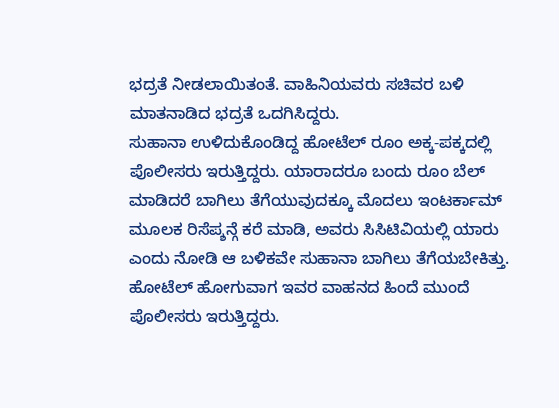ಭದ್ರತೆ ನೀಡಲಾಯಿತಂತೆ. ವಾಹಿನಿಯವರು ಸಚಿವರ ಬಳಿ ಮಾತನಾಡಿದ ಭದ್ರತೆ ಒದಗಿಸಿದ್ದರು.
ಸುಹಾನಾ ಉಳಿದುಕೊಂಡಿದ್ದ ಹೋಟೆಲ್ ರೂಂ ಅಕ್ಕ-ಪಕ್ಕದಲ್ಲಿ ಪೊಲೀಸರು ಇರುತ್ತಿದ್ದರು. ಯಾರಾದರೂ ಬಂದು ರೂಂ ಬೆಲ್ ಮಾಡಿದರೆ ಬಾಗಿಲು ತೆಗೆಯುವುದಕ್ಕೂ ಮೊದಲು ಇಂಟರ್ಕಾಮ್ ಮೂಲಕ ರಿಸೆಪ್ಶನ್ಗೆ ಕರೆ ಮಾಡಿ, ಅವರು ಸಿಸಿಟಿವಿಯಲ್ಲಿ ಯಾರು ಎಂದು ನೋಡಿ ಆ ಬಳಿಕವೇ ಸುಹಾನಾ ಬಾಗಿಲು ತೆಗೆಯಬೇಕಿತ್ತು. ಹೋಟೆಲ್ ಹೋಗುವಾಗ ಇವರ ವಾಹನದ ಹಿಂದೆ ಮುಂದೆ ಪೊಲೀಸರು ಇರುತ್ತಿದ್ದರು.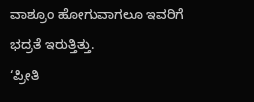ವಾಶ್ರೂಂ ಹೋಗುವಾಗಲೂ ಇವರಿಗೆ ಭದ್ರತೆ ಇರುತ್ತಿತ್ತು.
‘ಪ್ರೀತಿ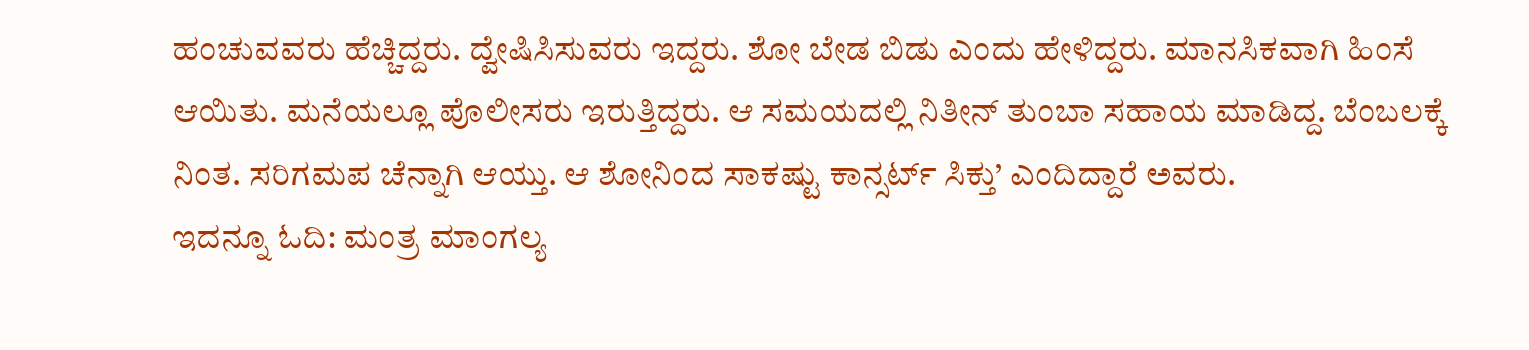ಹಂಚುವವರು ಹೆಚ್ಚಿದ್ದರು. ದ್ವೇಷಿಸಿಸುವರು ಇದ್ದರು. ಶೋ ಬೇಡ ಬಿಡು ಎಂದು ಹೇಳಿದ್ದರು. ಮಾನಸಿಕವಾಗಿ ಹಿಂಸೆ ಆಯಿತು. ಮನೆಯಲ್ಲೂ ಪೊಲೀಸರು ಇರುತ್ತಿದ್ದರು. ಆ ಸಮಯದಲ್ಲಿ ನಿತೀನ್ ತುಂಬಾ ಸಹಾಯ ಮಾಡಿದ್ದ. ಬೆಂಬಲಕ್ಕೆ ನಿಂತ. ಸರಿಗಮಪ ಚೆನ್ನಾಗಿ ಆಯ್ತು. ಆ ಶೋನಿಂದ ಸಾಕಷ್ಟು ಕಾನ್ಸರ್ಟ್ ಸಿಕ್ತು’ ಎಂದಿದ್ದಾರೆ ಅವರು.
ಇದನ್ನೂ ಓದಿ: ಮಂತ್ರ ಮಾಂಗಲ್ಯ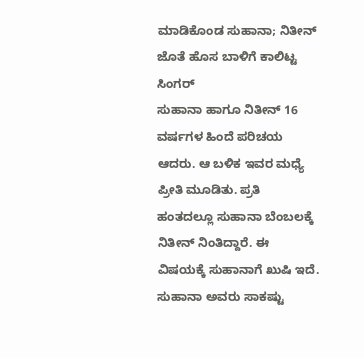ಮಾಡಿಕೊಂಡ ಸುಹಾನಾ; ನಿತೀನ್ ಜೊತೆ ಹೊಸ ಬಾಳಿಗೆ ಕಾಲಿಟ್ಟ ಸಿಂಗರ್
ಸುಹಾನಾ ಹಾಗೂ ನಿತೀನ್ 16 ವರ್ಷಗಳ ಹಿಂದೆ ಪರಿಚಯ ಆದರು. ಆ ಬಳಿಕ ಇವರ ಮಧ್ಯೆ ಪ್ರೀತಿ ಮೂಡಿತು. ಪ್ರತಿ ಹಂತದಲ್ಲೂ ಸುಹಾನಾ ಬೆಂಬಲಕ್ಕೆ ನಿತೀನ್ ನಿಂತಿದ್ದಾರೆ. ಈ ವಿಷಯಕ್ಕೆ ಸುಹಾನಾಗೆ ಖುಷಿ ಇದೆ. ಸುಹಾನಾ ಅವರು ಸಾಕಷ್ಟು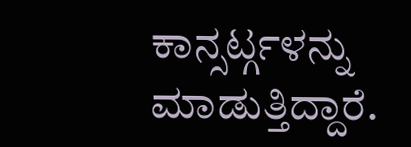ಕಾನ್ಸರ್ಟ್ಗಳನ್ನು ಮಾಡುತ್ತಿದ್ದಾರೆ.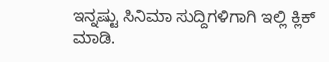ಇನ್ನಷ್ಟು ಸಿನಿಮಾ ಸುದ್ದಿಗಳಿಗಾಗಿ ಇಲ್ಲಿ ಕ್ಲಿಕ್ ಮಾಡಿ.